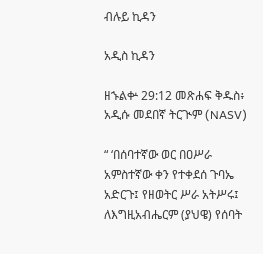ብሉይ ኪዳን

አዲስ ኪዳን

ዘኁልቍ 29:12 መጽሐፍ ቅዱስ፥ አዲሱ መደበኛ ትርጒም (NASV)

“ ‘በሰባተኛው ወር በዐሥራ አምስተኛው ቀን የተቀደሰ ጉባኤ አድርጉ፤ የዘወትር ሥራ አትሥሩ፤ ለእግዚአብሔርም (ያህዌ) የሰባት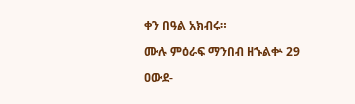ቀን በዓል አክብሩ።

ሙሉ ምዕራፍ ማንበብ ዘኁልቍ 29

ዐውደ-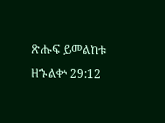ጽሑፍ ይመልከቱ ዘኁልቍ 29:12